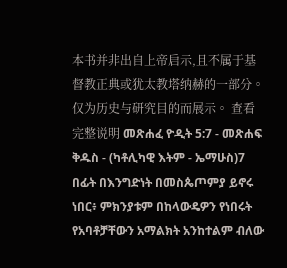本书并非出自上帝启示,且不属于基督教正典或犹太教塔纳赫的一部分。仅为历史与研究目的而展示。 查看完整说明 መጽሐፈ ዮዲት 5:7 - መጽሐፍ ቅዱስ - (ካቶሊካዊ እትም - ኤማሁስ)7 በፊት በእንግድነት በመስጴጦምያ ይኖሩ ነበር፥ ምክንያቱም በከላውዴዎን የነበሩት የአባቶቻቸውን አማልክት አንከተልም ብለው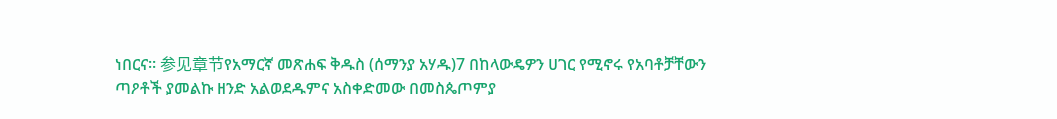ነበርና። 参见章节የአማርኛ መጽሐፍ ቅዱስ (ሰማንያ አሃዱ)7 በከላውዴዎን ሀገር የሚኖሩ የአባቶቻቸውን ጣዖቶች ያመልኩ ዘንድ አልወደዱምና አስቀድመው በመስጴጦምያ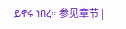ይኖሩ ነበረ። 参见章节 |